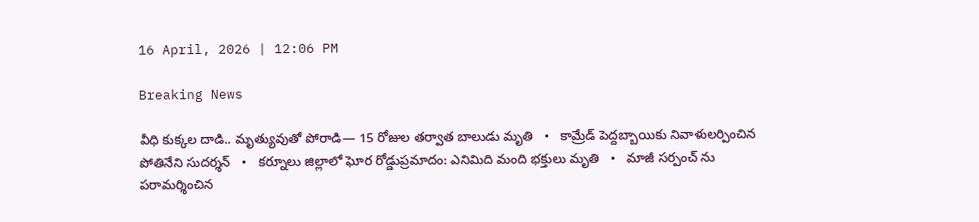16 April, 2026 | 12:06 PM

Breaking News

వీధి కుక్కల దాడి.. మృత్యువుతో పోరాడి— 15 రోజుల తర్వాత బాలుడు మృతి   •   కామ్రేడ్ పెద్దబ్బాయికు నివాళులర్పించిన పోతినేని సుదర్శన్   •   కర్నూలు జిల్లాలో ఘోర రోడ్డుప్రమాదం: ఎనిమిది మంది భక్తులు మృతి   •   మాజీ సర్పంచ్ ను పరామర్శించిన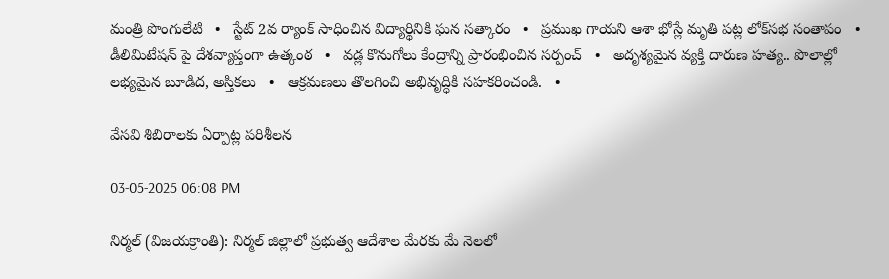మంత్రి పొంగులేటి   •   స్టేట్ 2వ ర్యాంక్ సాధించిన విద్యార్థినికి ఘన సత్కారం   •   ప్రముఖ గాయని ఆశా భోస్లే మృతి పట్ల లోక్‌సభ సంతాపం   •   డీలిమిటేషన్ పై దేశవ్యాప్తంగా ఉత్కంఠ   •   వడ్ల కొనుగోలు కేంద్రాన్ని ప్రారంభించిన సర్పంచ్   •   అదృశ్యమైన వ్యక్తి దారుణ హత్య.. పొలాల్లో లభ్యమైన బూడిద, అస్తికలు   •   ఆక్రమణలు తొలగించి అభివృద్ధికి సహకరించండి.   •

వేసవి శిబిరాలకు ఏర్పాట్ల పరిశీలన

03-05-2025 06:08 PM

నిర్మల్ (విజయక్రాంతి): నిర్మల్ జిల్లాలో ప్రభుత్వ ఆదేశాల మేరకు మే నెలలో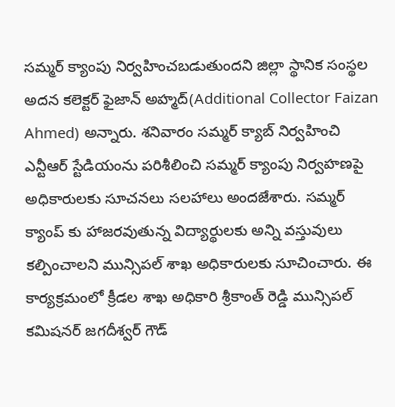సమ్మర్ క్యాంపు నిర్వహించబడుతుందని జిల్లా స్థానిక సంస్థల అదన కలెక్టర్ ఫైజాన్ అహ్మద్(Additional Collector Faizan Ahmed) అన్నారు. శనివారం సమ్మర్ క్యాబ్ నిర్వహించి ఎన్టీఆర్ స్టేడియంను పరిశీలించి సమ్మర్ క్యాంపు నిర్వహణపై అధికారులకు సూచనలు సలహాలు అందజేశారు. సమ్మర్ క్యాంప్ కు హాజరవుతున్న విద్యార్థులకు అన్ని వస్తువులు కల్పించాలని మున్సిపల్ శాఖ అధికారులకు సూచించారు. ఈ కార్యక్రమంలో క్రీడల శాఖ అధికారి శ్రీకాంత్ రెడ్డి మున్సిపల్ కమిషనర్ జగదీశ్వర్ గౌడ్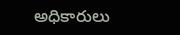అధికారులు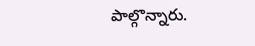పాల్గొన్నారు.